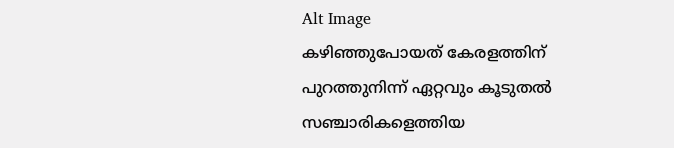Alt Image
കഴിഞ്ഞുപോയത് കേരളത്തിന് പുറത്തുനിന്ന് ഏറ്റവും കൂടുതൽ സഞ്ചാരികളെത്തിയ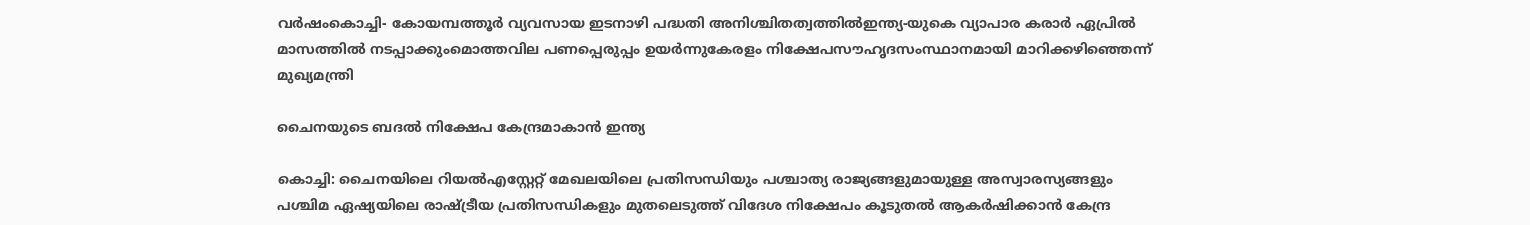വർഷംകൊച്ചി- കോയമ്പത്തൂർ വ്യവസായ ഇടനാഴി പദ്ധതി അനിശ്ചിതത്വത്തിൽഇന്ത്യ-യുകെ വ്യാപാര കരാര്‍ ഏപ്രില്‍ മാസത്തില്‍ നടപ്പാക്കുംമൊത്തവില പണപ്പെരുപ്പം ഉയർന്നുകേരളം നിക്ഷേപസൗഹൃദസംസ്ഥാനമായി മാറിക്കഴിഞ്ഞെന്ന് മുഖ്യമന്ത്രി

ചൈനയുടെ ബദൽ നിക്ഷേപ കേന്ദ്രമാകാൻ ഇന്ത്യ

കൊച്ചി: ചൈനയിലെ റിയൽഎസ്റ്റേറ്റ് മേഖലയിലെ പ്രതിസന്ധിയും പശ്ചാത്യ രാജ്യങ്ങളുമായുള്ള അസ്വാരസ്യങ്ങളും പശ്ചിമ ഏഷ്യയിലെ രാഷ്ട്രീയ പ്രതിസന്ധികളും മുതലെടുത്ത് വിദേശ നിക്ഷേപം കൂടുതൽ ആകർഷിക്കാൻ കേന്ദ്ര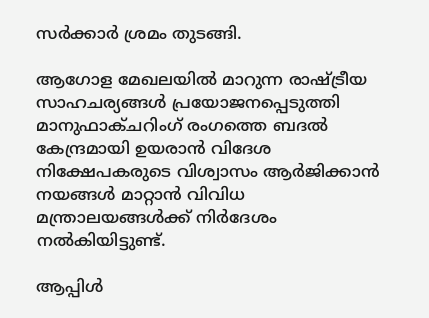സർക്കാർ ശ്രമം തുടങ്ങി.

ആഗോള മേഖലയിൽ മാറുന്ന രാഷ്ട്രീയ സാഹചര്യങ്ങൾ പ്രയോജനപ്പെടുത്തി മാനുഫാക്ചറിംഗ് രംഗത്തെ ബദൽ കേന്ദ്രമായി ഉയരാൻ വിദേശ നിക്ഷേപകരുടെ വിശ്വാസം ആർജിക്കാൻ നയങ്ങൾ മാറ്റാൻ വിവിധ മന്ത്രാലയങ്ങൾക്ക് നിർദേശം നൽകിയിട്ടുണ്ട്.

ആപ്പിൾ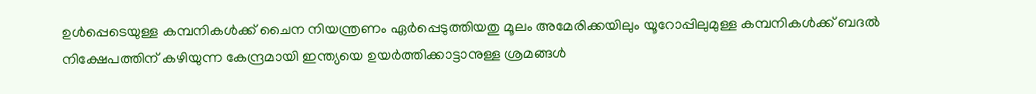ഉൾപ്പെടെയുള്ള കമ്പനികൾക്ക് ചൈന നിയന്ത്രണം ഏർപ്പെടുത്തിയതു മൂലം അമേരിക്കയിലും യൂറോപ്പിലുമുള്ള കമ്പനികൾക്ക് ബദൽ നിക്ഷേപത്തിന് കഴിയുന്ന കേന്ദ്രമായി ഇന്ത്യയെ ഉയർത്തിക്കാട്ടാനുള്ള ശ്രമങ്ങൾ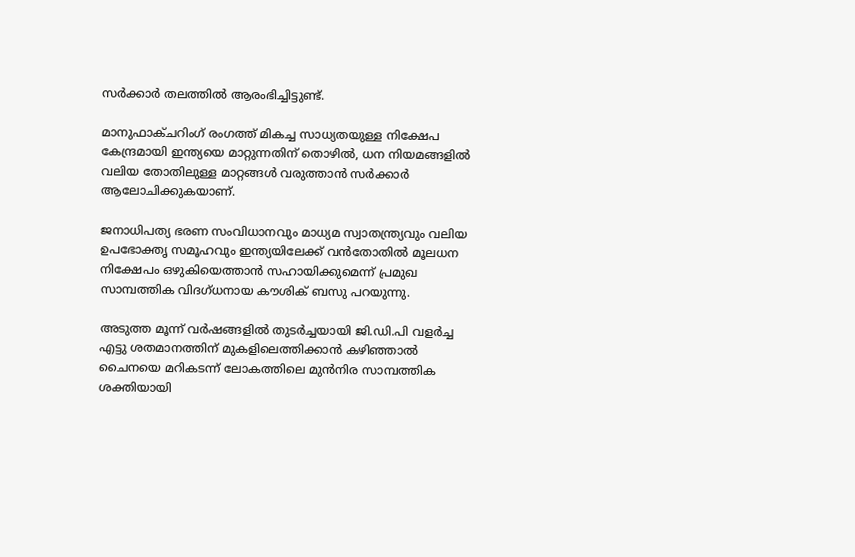സർക്കാർ തലത്തിൽ ആരംഭിച്ചിട്ടുണ്ട്.

മാനുഫാക്ചറിംഗ് രംഗത്ത് മികച്ച സാധ്യതയുള്ള നിക്ഷേപ കേന്ദ്രമായി ഇന്ത്യയെ മാറ്റുന്നതിന് തൊഴിൽ, ധന നിയമങ്ങളിൽ വലിയ തോതിലുള്ള മാറ്റങ്ങൾ വരുത്താൻ സർക്കാർ ആലോചിക്കുകയാണ്.

ജനാധിപത്യ ഭരണ സംവിധാനവും മാധ്യമ സ്വാതന്ത്ര്യവും വലിയ ഉപഭോക്തൃ സമൂഹവും ഇന്ത്യയിലേക്ക് വൻതോതിൽ മൂലധന നിക്ഷേപം ഒഴുകിയെത്താൻ സഹായിക്കുമെന്ന് പ്രമുഖ സാമ്പത്തിക വിദഗ്ധനായ കൗശിക് ബസു പറയുന്നു.

അടുത്ത മൂന്ന് വർഷങ്ങളിൽ തുടർച്ചയായി ജി.ഡി.പി വളർച്ച എട്ടു ശതമാനത്തിന് മുകളിലെത്തിക്കാൻ കഴിഞ്ഞാൽ ചൈനയെ മറികടന്ന് ലോകത്തിലെ മുൻനിര സാമ്പത്തിക ശക്തിയായി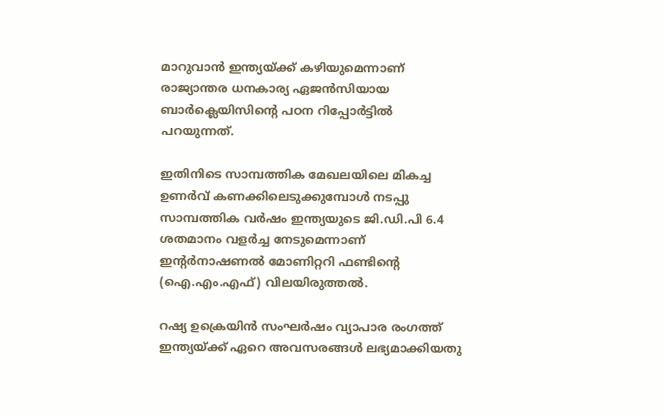മാറുവാൻ ഇന്ത്യയ്ക്ക് കഴിയുമെന്നാണ് രാജ്യാന്തര ധനകാര്യ ഏജൻസിയായ ബാർക്ലെയിസിന്റെ പഠന റിപ്പോർട്ടിൽ പറയുന്നത്.

ഇതിനിടെ സാമ്പത്തിക മേഖലയിലെ മികച്ച ഉണർവ് കണക്കിലെടുക്കുമ്പോൾ നടപ്പു സാമ്പത്തിക വർഷം ഇന്ത്യയുടെ ജി.ഡി.പി 6.4 ശതമാനം വളർച്ച നേടുമെന്നാണ് ഇന്റർനാഷണൽ മോണിറ്ററി ഫണ്ടിന്റെ (ഐ.എം.എഫ്) വിലയിരുത്തൽ.

റഷ്യ ഉക്രെയിൻ സംഘർഷം വ്യാപാര രംഗത്ത് ഇന്ത്യയ്ക്ക് ഏറെ അവസരങ്ങൾ ലഭ്യമാക്കിയതു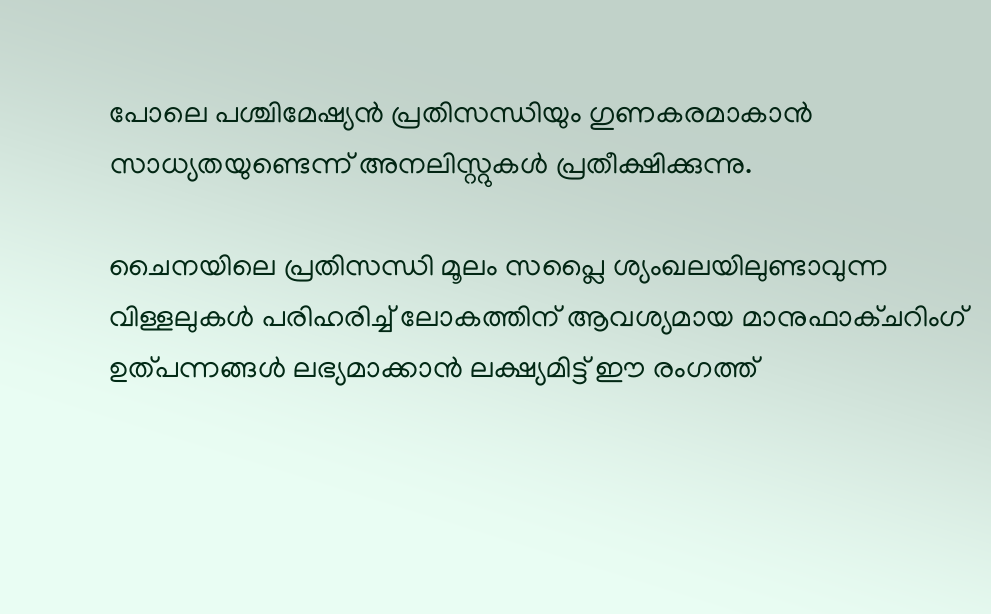പോലെ പശ്ചിമേഷ്യൻ പ്രതിസന്ധിയും ഗുണകരമാകാൻ സാധ്യതയുണ്ടെന്ന് അനലിസ്റ്റുകൾ പ്രതീക്ഷിക്കുന്നു.

ചൈനയിലെ പ്രതിസന്ധി മൂലം സപ്ലൈ ശ്യംഖലയിലുണ്ടാവുന്ന വിള്ളലുകൾ പരിഹരിച്ച് ലോകത്തിന് ആവശ്യമായ മാനുഫാക്ചറിംഗ് ഉത്പന്നങ്ങൾ ലഭ്യമാക്കാൻ ലക്ഷ്യമിട്ട് ഈ രംഗത്ത്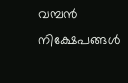വമ്പൻ നിക്ഷേപങ്ങൾ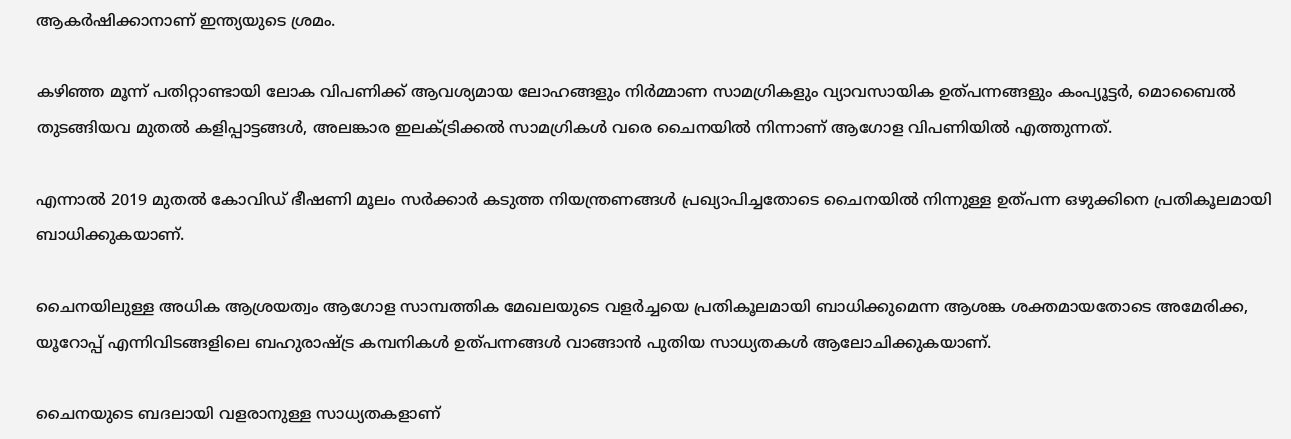ആകർഷിക്കാനാണ് ഇന്ത്യയുടെ ശ്രമം.

കഴിഞ്ഞ മൂന്ന് പതിറ്റാണ്ടായി ലോക വിപണിക്ക് ആവശ്യമായ ലോഹങ്ങളും നിർമ്മാണ സാമഗ്രികളും വ്യാവസായിക ഉത്പന്നങ്ങളും കംപ്യൂട്ടർ, മൊബൈൽ തുടങ്ങിയവ മുതൽ കളിപ്പാട്ടങ്ങൾ, അലങ്കാര ഇലക്ട്രിക്കൽ സാമഗ്രികൾ വരെ ചൈനയിൽ നിന്നാണ് ആഗോള വിപണിയിൽ എത്തുന്നത്.

എന്നാൽ 2019 മുതൽ കോവിഡ് ഭീഷണി മൂലം സർക്കാർ കടുത്ത നിയന്ത്രണങ്ങൾ പ്രഖ്യാപിച്ചതോടെ ചൈനയിൽ നിന്നുള്ള ഉത്പന്ന ഒഴുക്കിനെ പ്രതികൂലമായി ബാധിക്കുകയാണ്.

ചൈനയിലുള്ള അധിക ആശ്രയത്വം ആഗോള സാമ്പത്തിക മേഖലയുടെ വളർച്ചയെ പ്രതികൂലമായി ബാധിക്കുമെന്ന ആശങ്ക ശക്തമായതോടെ അമേരിക്ക, യൂറോപ്പ് എന്നിവിടങ്ങളിലെ ബഹുരാഷ്ട്ര കമ്പനികൾ ഉത്പന്നങ്ങൾ വാങ്ങാൻ പുതിയ സാധ്യതകൾ ആലോചിക്കുകയാണ്.

ചൈനയുടെ ബദലായി വളരാനുള്ള സാധ്യതകളാണ്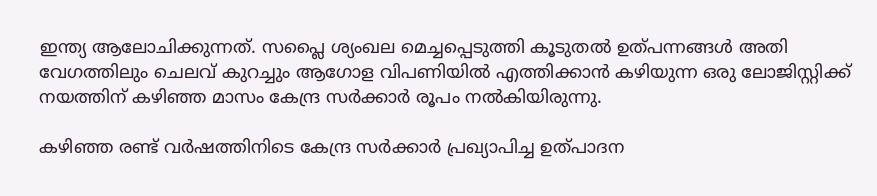ഇന്ത്യ ആലോചിക്കുന്നത്. സപ്ലൈ ശ്യംഖല മെച്ചപ്പെടുത്തി കൂടുതൽ ഉത്പന്നങ്ങൾ അതി വേഗത്തിലും ചെലവ് കുറച്ചും ആഗോള വിപണിയിൽ എത്തിക്കാൻ കഴിയുന്ന ഒരു ലോജിസ്റ്റിക്ക് നയത്തിന് കഴിഞ്ഞ മാസം കേന്ദ്ര സർക്കാർ രൂപം നൽകിയിരുന്നു.

കഴിഞ്ഞ രണ്ട് വർഷത്തിനിടെ കേന്ദ്ര സർക്കാർ പ്രഖ്യാപിച്ച ഉത്പാദന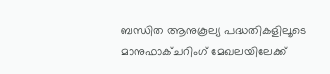ബന്ധിത ആനുകൂല്യ പദ്ധതികളിലൂടെ മാനുഫാക്ചറിംഗ് മേഖലയിലേക്ക്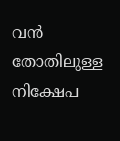വൻ തോതിലുള്ള നിക്ഷേപ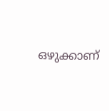ഒഴുക്കാണ്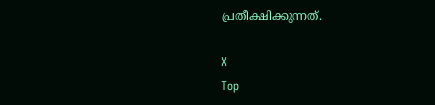പ്രതീക്ഷിക്കുന്നത്.

X
Top